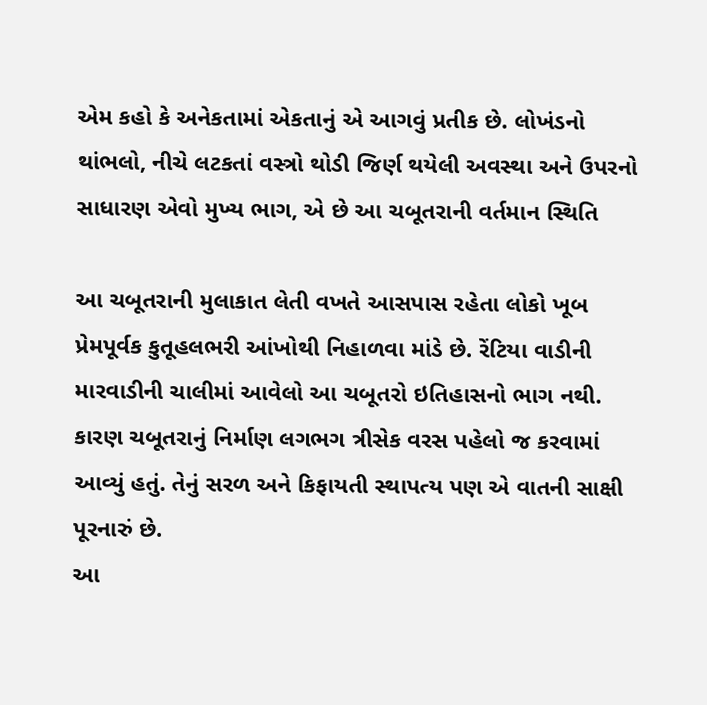એમ કહો કે અનેકતામાં એકતાનું એ આગવું પ્રતીક છે. લોખંડનો થાંભલો, નીચે લટકતાં વસ્ત્રો થોડી જિર્ણ થયેલી અવસ્થા અને ઉપરનો સાધારણ એવો મુખ્ય ભાગ, એ છે આ ચબૂતરાની વર્તમાન સ્થિતિ

આ ચબૂતરાની મુલાકાત લેતી વખતે આસપાસ રહેતા લોકો ખૂબ પ્રેમપૂર્વક કુતૂહલભરી આંખોથી નિહાળવા માંડે છે. રેંટિયા વાડીની મારવાડીની ચાલીમાં આવેલો આ ચબૂતરો ઇતિહાસનો ભાગ નથી. કારણ ચબૂતરાનું નિર્માણ લગભગ ત્રીસેક વરસ પહેલો જ કરવામાં આવ્યું હતું. તેનું સરળ અને કિફાયતી સ્થાપત્ય પણ એ વાતની સાક્ષી પૂરનારું છે.
આ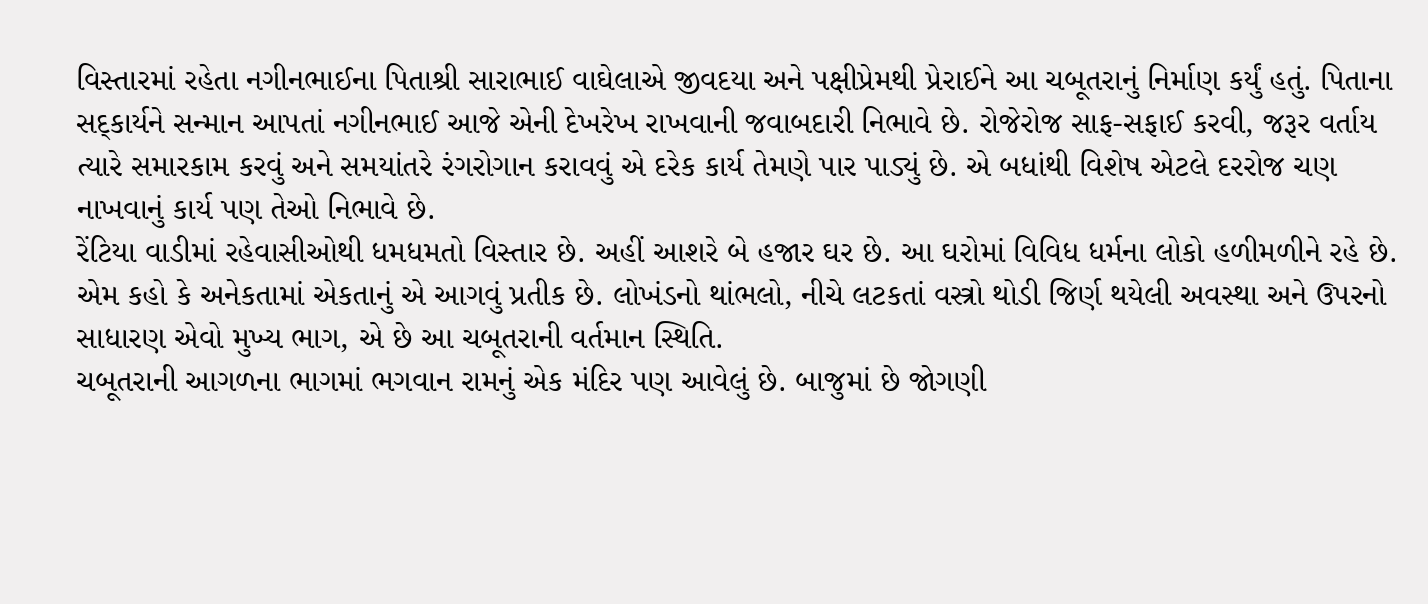વિસ્તારમાં રહેતા નગીનભાઈના પિતાશ્રી સારાભાઈ વાઘેલાએ જીવદયા અને પક્ષીપ્રેમથી પ્રેરાઈને આ ચબૂતરાનું નિર્માણ કર્યું હતું. પિતાના સદ્કાર્યને સન્માન આપતાં નગીનભાઈ આજે એની દેખરેખ રાખવાની જવાબદારી નિભાવે છે. રોજેરોજ સાફ-સફાઈ કરવી, જરૂર વર્તાય ત્યારે સમારકામ કરવું અને સમયાંતરે રંગરોગાન કરાવવું એ દરેક કાર્ય તેમણે પાર પાડ્યું છે. એ બધાંથી વિશેષ એટલે દરરોજ ચણ નાખવાનું કાર્ય પણ તેઓ નિભાવે છે.
રેંટિયા વાડીમાં રહેવાસીઓથી ધમધમતો વિસ્તાર છે. અહીં આશરે બે હજાર ઘર છે. આ ઘરોમાં વિવિધ ધર્મના લોકો હળીમળીને રહે છે. એમ કહો કે અનેકતામાં એકતાનું એ આગવું પ્રતીક છે. લોખંડનો થાંભલો, નીચે લટકતાં વસ્ત્રો થોડી જિર્ણ થયેલી અવસ્થા અને ઉપરનો સાધારણ એવો મુખ્ય ભાગ, એ છે આ ચબૂતરાની વર્તમાન સ્થિતિ.
ચબૂતરાની આગળના ભાગમાં ભગવાન રામનું એક મંદિર પણ આવેલું છે. બાજુમાં છે જોગણી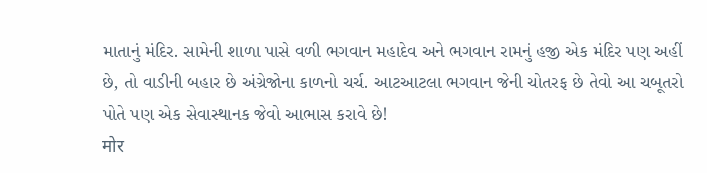માતાનું મંદિર. સામેની શાળા પાસે વળી ભગવાન મહાદેવ અને ભગવાન રામનું હજી એક મંદિર પણ અહીં છે, તો વાડીની બહાર છે અંગ્રેજોના કાળનો ચર્ચ. આટઆટલા ભગવાન જેની ચોતરફ છે તેવો આ ચબૂતરો પોતે પણ એક સેવાસ્થાનક જેવો આભાસ કરાવે છે!
मोर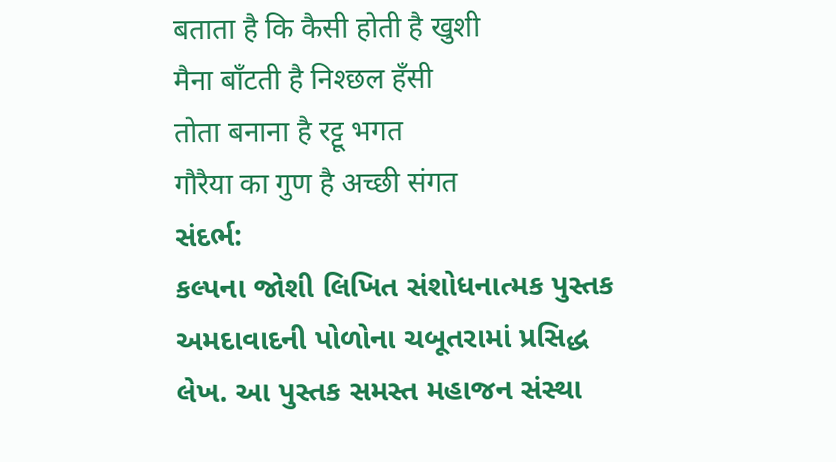बताता है कि कैसी होती है खुशी
मैना बाँटती है निश्छल हँसी
तोता बनाना है रट्टू भगत
गौरैया का गुण है अच्छी संगत
સંદર્ભ:
કલ્પના જોશી લિખિત સંશોધનાત્મક પુસ્તક અમદાવાદની પોળોના ચબૂતરામાં પ્રસિદ્ધ લેખ. આ પુસ્તક સમસ્ત મહાજન સંસ્થા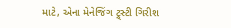માટે, એના મેનેજિંગ ટ્ર્સ્ટી ગિરીશ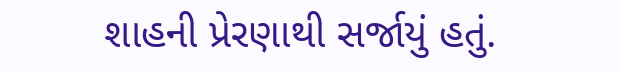શાહની પ્રેરણાથી સર્જાયું હતું.